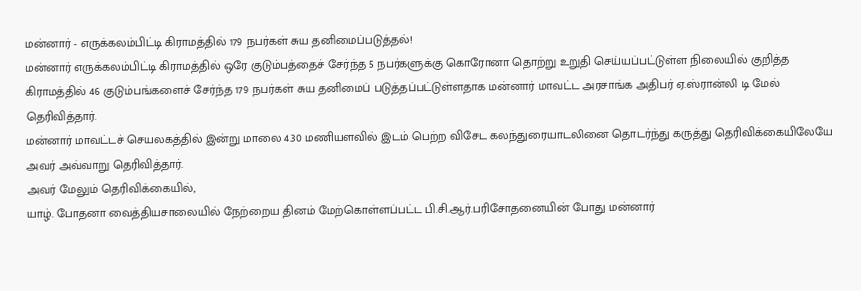மன்னார் - எருக்கலம்பிட்டி கிராமத்தில் 179 நபர்கள் சுய தனிமைப்படுத்தல்!
மன்னார் எருக்கலம்பிட்டி கிராமத்தில் ஒரே குடும்பத்தைச் சேர்ந்த 5 நபர்களுக்கு கொரோனா தொற்று உறுதி செய்யப்பட்டுள்ள நிலையில் குறித்த கிராமத்தில் 46 குடும்பங்களைச் சேர்ந்த 179 நபர்கள் சுய தனிமைப் படுத்தப்பட்டுள்ளதாக மன்னார் மாவட்ட அரசாங்க அதிபர் ஏ.ஸ்ரான்லி டி மேல் தெரிவித்தார்.
மன்னார் மாவட்டச் செயலகத்தில் இன்று மாலை 4.30 மணியளவில் இடம் பெற்ற விசேட கலந்துரையாடலினை தொடர்ந்து கருத்து தெரிவிக்கையிலேயே அவர் அவ்வாறு தெரிவித்தார்.
அவர் மேலும் தெரிவிக்கையில்,
யாழ். போதனா வைத்தியசாலையில் நேற்றைய தினம் மேற்கொள்ளப்பட்ட பி.சி.ஆர்.பரிசோதனையின் போது மன்னார்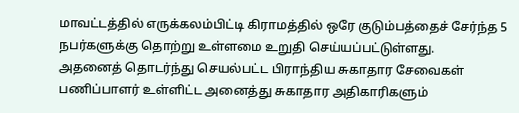மாவட்டத்தில் எருக்கலம்பிட்டி கிராமத்தில் ஒரே குடும்பத்தைச் சேர்ந்த 5 நபர்களுக்கு தொற்று உள்ளமை உறுதி செய்யப்பட்டுள்ளது.
அதனைத் தொடர்ந்து செயல்பட்ட பிராந்திய சுகாதார சேவைகள் பணிப்பாளர் உள்ளிட்ட அனைத்து சுகாதார அதிகாரிகளும்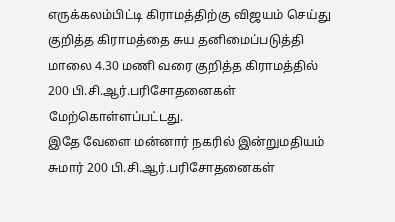எருக்கலம்பிட்டி கிராமத்திற்கு விஜயம் செய்து குறித்த கிராமத்தை சுய தனிமைப்படுத்தி மாலை 4.30 மணி வரை குறித்த கிராமத்தில் 200 பி.சி.ஆர்.பரிசோதனைகள் மேற்கொள்ளப்பட்டது.
இதே வேளை மன்னார் நகரில் இன்றுமதியம் சுமார் 200 பி.சி.ஆர்.பரிசோதனைகள்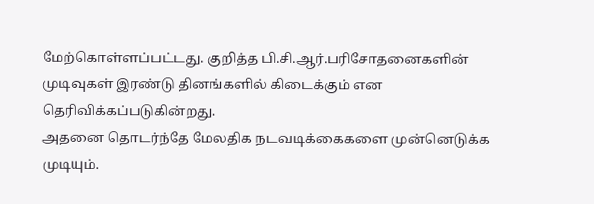மேற்கொள்ளப்பட்டது. குறித்த பி.சி.ஆர்.பரிசோதனைகளின் முடிவுகள் இரண்டு தினங்களில் கிடைக்கும் என தெரிவிக்கப்படுகின்றது.
அதனை தொடர்ந்தே மேலதிக நடவடிக்கைகளை முன்னெடுக்க முடியும்.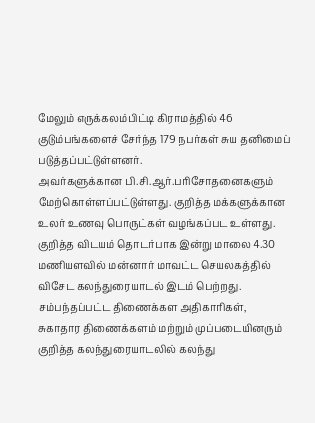மேலும் எருக்கலம்பிட்டி கிராமத்தில் 46 குடும்பங்களைச் சேர்ந்த 179 நபர்கள் சுய தனிமைப் படுத்தப்பட்டுள்ளனர்.
அவர்களுக்கான பி.சி.ஆர்.பரிசோதனைகளும் மேற்கொள்ளப்பட்டுள்ளது. குறித்த மக்களுக்கான உலர் உணவு பொருட்கள் வழங்கப்பட உள்ளது.
குறித்த விடயம் தொடர்பாக இன்று மாலை 4.30 மணியளவில் மன்னார் மாவட்ட செயலகத்தில் விசேட கலந்துரையாடல் இடம் பெற்றது.
சம்பந்தப்பட்ட திணைக்கள அதிகாரிகள், சுகாதார திணைக்களம் மற்றும் முப்படையினரும் குறித்த கலந்துரையாடலில் கலந்து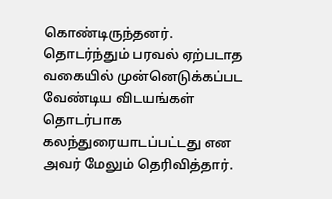கொண்டிருந்தனர்.
தொடர்ந்தும் பரவல் ஏற்படாத வகையில் முன்னெடுக்கப்பட வேண்டிய விடயங்கள் தொடர்பாக கலந்துரையாடப்பட்டது என அவர் மேலும் தெரிவித்தார்.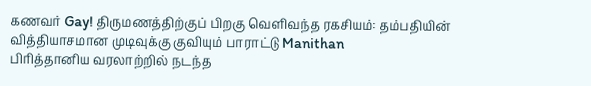கணவர் Gay! திருமணத்திற்குப் பிறகு வெளிவந்த ரகசியம்: தம்பதியின் வித்தியாசமான முடிவுக்கு குவியும் பாராட்டு Manithan
பிரித்தானிய வரலாற்றில் நடந்த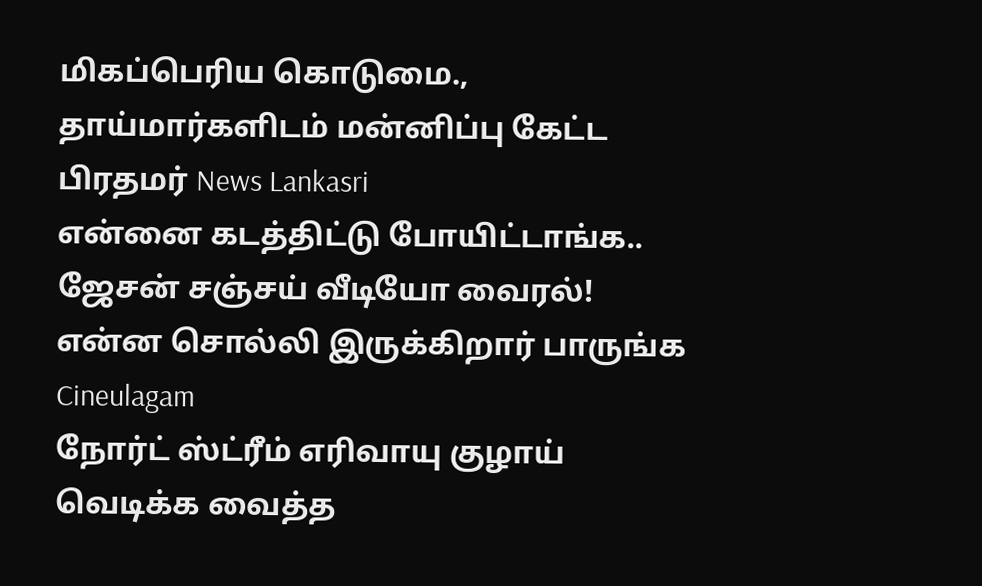மிகப்பெரிய கொடுமை., தாய்மார்களிடம் மன்னிப்பு கேட்ட பிரதமர் News Lankasri
என்னை கடத்திட்டு போயிட்டாங்க.. ஜேசன் சஞ்சய் வீடியோ வைரல்! என்ன சொல்லி இருக்கிறார் பாருங்க Cineulagam
நோர்ட் ஸ்ட்ரீம் எரிவாயு குழாய் வெடிக்க வைத்த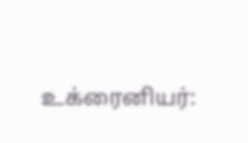உக்ரைனியர்: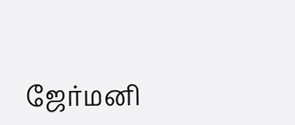ஜேர்மனி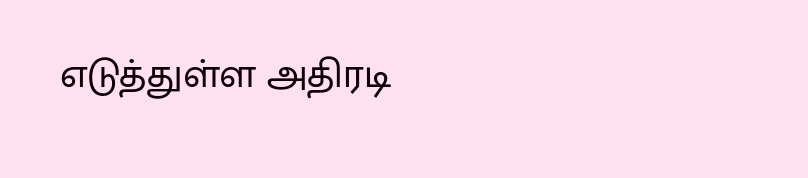எடுத்துள்ள அதிரடி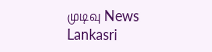முடிவு News Lankasri